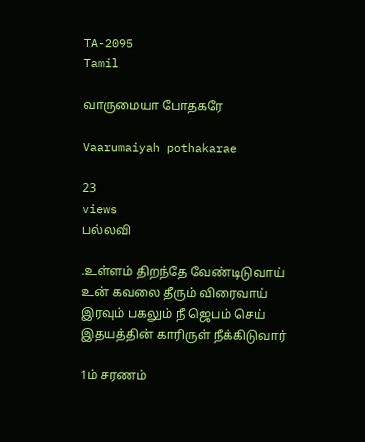TA-2095
Tamil

வாருமையா போதகரே

Vaarumaiyah pothakarae

23
views
பல்லவி

.உள்ளம் திறந்தே வேண்டிடுவாய் உன் கவலை தீரும் விரைவாய் இரவும் பகலும் நீ ஜெபம் செய் இதயத்தின் காரிருள் நீக்கிடுவார்

1ம் சரணம்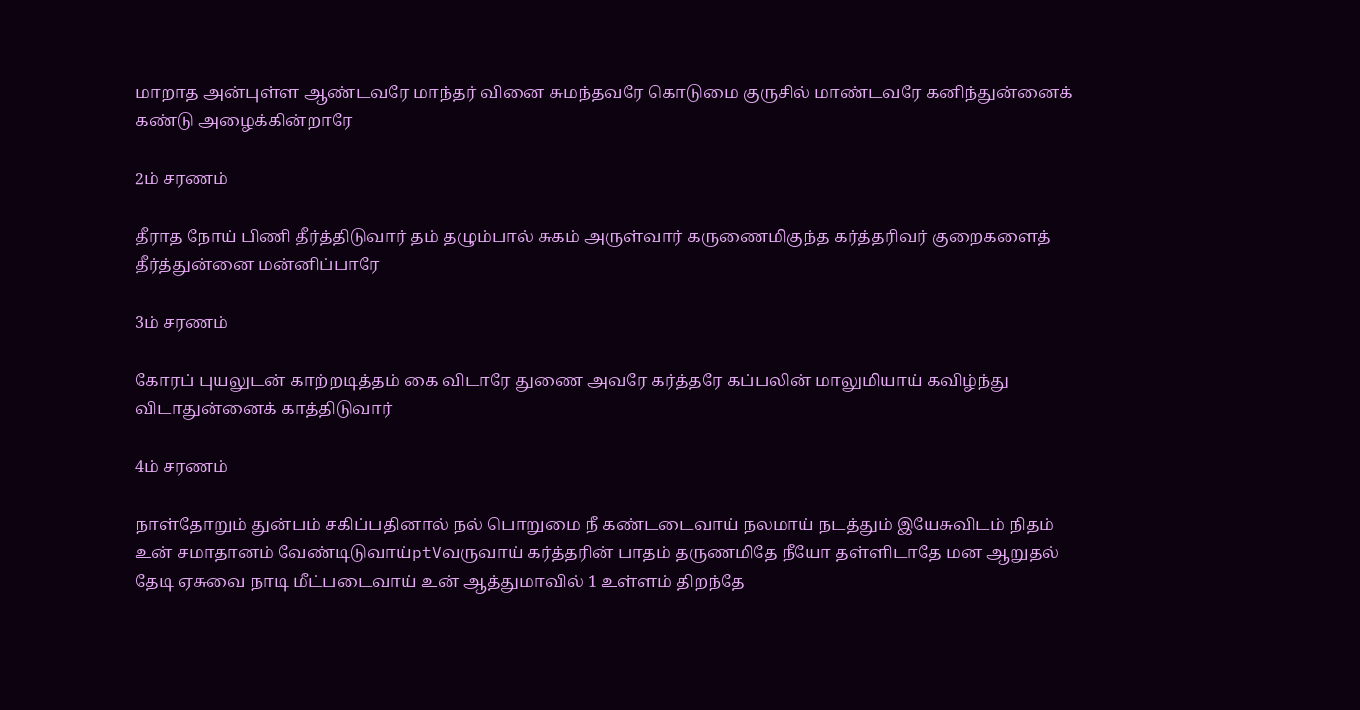மாறாத அன்புள்ள ஆண்டவரே மாந்தர் வினை சுமந்தவரே கொடுமை குருசில் மாண்டவரே கனிந்துன்னைக் கண்டு அழைக்கின்றாரே

2ம் சரணம்

தீராத நோய் பிணி தீர்த்திடுவார் தம் தழும்பால் சுகம் அருள்வார் கருணைமிகுந்த கர்த்தரிவர் குறைகளைத் தீர்த்துன்னை மன்னிப்பாரே

3ம் சரணம்

கோரப் புயலுடன் காற்றடித்தம் கை விடாரே துணை அவரே கர்த்தரே கப்பலின் மாலுமியாய் கவிழ்ந்து விடாதுன்னைக் காத்திடுவார்

4ம் சரணம்

நாள்தோறும் துன்பம் சகிப்பதினால் நல் பொறுமை நீ கண்டடைவாய் நலமாய் நடத்தும் இயேசுவிடம் நிதம் உன் சமாதானம் வேண்டிடுவாய்ptVவருவாய் கர்த்தரின் பாதம் தருணமிதே நீயோ தள்ளிடாதே மன ஆறுதல் தேடி ஏசுவை நாடி மீட்படைவாய் உன் ஆத்துமாவில் 1 உள்ளம் திறந்தே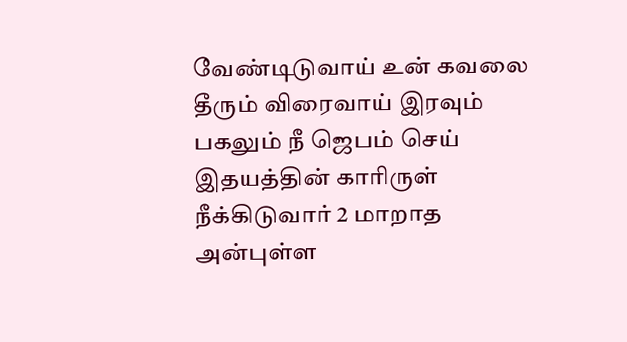வேண்டிடுவாய் உன் கவலை தீரும் விரைவாய் இரவும் பகலும் நீ ஜெபம் செய் இதயத்தின் காரிருள் நீக்கிடுவார் 2 மாறாத அன்புள்ள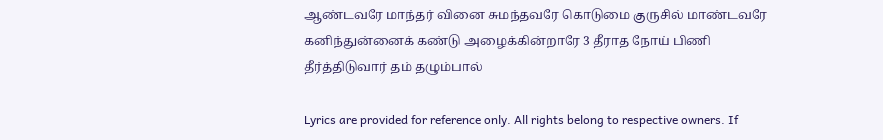ஆண்டவரே மாந்தர் வினை சுமந்தவரே கொடுமை குருசில் மாண்டவரே கனிந்துன்னைக் கண்டு அழைக்கின்றாரே 3 தீராத நோய் பிணி தீர்த்திடுவார் தம் தழும்பால்

Lyrics are provided for reference only. All rights belong to respective owners. If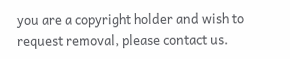you are a copyright holder and wish to request removal, please contact us.